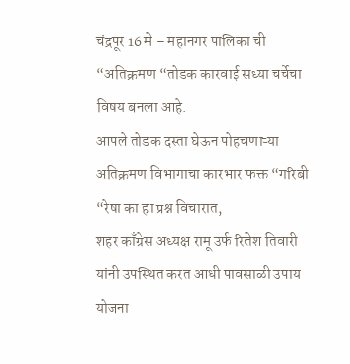चंद्रपूर 16 मे – महानगर पालिका ची “अतिक्रमण “तोडक कारवाई सध्या चर्चेचा विषय बनला आहे.
आपले तोडक दस्ता घेऊन पोहचणाऱ्या अतिक्रमण विभागाचा कारभार फक्त “गरिबी “रेषा का हा प्रश्न विचारात,
शहर काँग्रेस अध्यक्ष रामू उर्फ रितेश तिवारी यांनी उपस्थित करत आधी पावसाळी उपाय योजना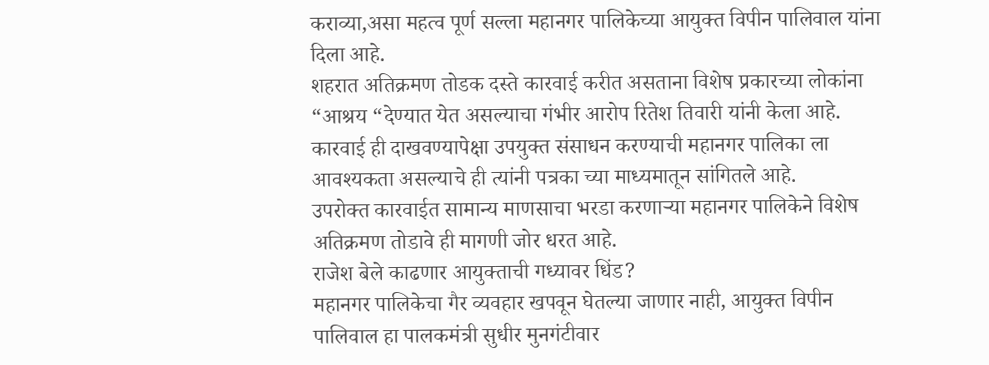कराव्या,असा महत्व पूर्ण सल्ला महानगर पालिकेच्या आयुक्त विपीन पालिवाल यांना दिला आहे.
शहरात अतिक्रमण तोडक दस्ते कारवाई करीत असताना विशेष प्रकारच्या लोकांना “आश्रय “देण्यात येत असल्याचा गंभीर आरोप रितेश तिवारी यांनी केला आहे.
कारवाई ही दाखवण्यापेक्षा उपयुक्त संसाधन करण्याची महानगर पालिका ला आवश्यकता असल्याचे ही त्यांनी पत्रका च्या माध्यमातून सांगितले आहे.
उपरोक्त कारवाईत सामान्य माणसाचा भरडा करणाऱ्या महानगर पालिकेने विशेष अतिक्रमण तोडावे ही मागणी जोर धरत आहे.
राजेश बेले काढणार आयुक्ताची गध्यावर धिंड?
महानगर पालिकेचा गैर व्यवहार खपवून घेतल्या जाणार नाही, आयुक्त विपीन पालिवाल हा पालकमंत्री सुधीर मुनगंटीवार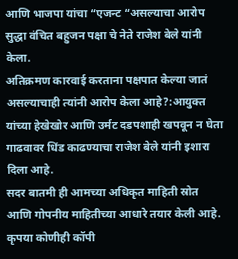आणि भाजपा यांचा “एजन्ट “असल्याचा आरोप सुद्धा वंचित बहुजन पक्षा चे नेते राजेश बेले यांनी केला.
अतिक्रमण कारवाई करताना पक्षपात केल्या जातं असल्याचाही त्यांनी आरोप केला आहे?:आयुक्त यांच्या हेखेखोर आणि उर्मट दडपशाही खपवून न घेता गाढवावर धिंड काढण्याचा राजेश बेले यांनी इशारा दिला आहे.
सदर बातमी ही आमच्या अधिकृत माहिती स्रोत आणि गोपनीय माहितीच्या आधारे तयार केली आहे. कृपया कोणीही कॉपी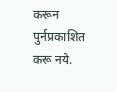करून पुर्नप्रकाशित करू नये.